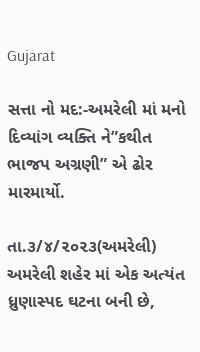Gujarat

સત્તા નો મદ:-અમરેલી માં મનો દિવ્યાંગ વ્યક્તિ ને”કથીત ભાજપ અગ્રણી” એ ઢોર મારમાર્યો.

તા.૩/૪/૨૦૨૩(અમરેલી)
અમરેલી શહેર માં એક અત્યંત ધ્રુણાસ્પદ ઘટના બની છે,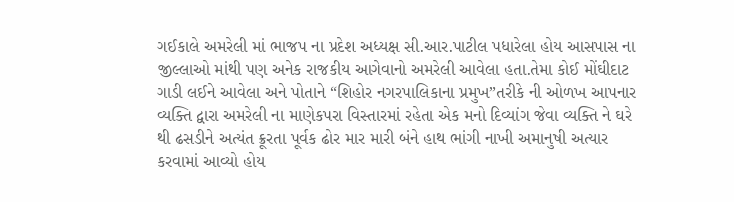ગઈકાલે અમરેલી માં ભાજપ ના પ્રદેશ અધ્યક્ષ સી.આર.પાટીલ પધારેલા હોય આસપાસ ના જીલ્લાઓ માંથી પણ અનેક રાજકીય આગેવાનો અમરેલી આવેલા હતા.તેમા કોઈ મોંઘીદાટ ગાડી લઈને આવેલા અને પોતાને “શિહોર નગરપાલિકાના પ્રમુખ”તરીકે ની ઓળખ આપનાર વ્યક્તિ દ્વારા અમરેલી ના માણેકપરા વિસ્તારમાં રહેતા એક મનો દિવ્યાંગ જેવા વ્યક્તિ ને ઘરે થી ઢસડીને અત્યંત ક્રૂરતા પૂર્વક ઢોર માર મારી બંને હાથ ભાંગી નાખી અમાનુષી અત્યાર કરવામાં આવ્યો હોય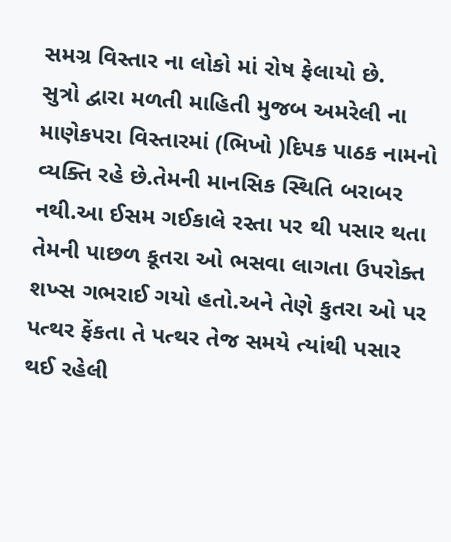સમગ્ર વિસ્તાર ના લોકો માં રોષ ફેલાયો છે.
સુત્રો દ્વારા મળતી માહિતી મુજબ અમરેલી ના માણેકપરા વિસ્તારમાં (ભિખો )દિપક પાઠક નામનો વ્યક્તિ રહે છે.તેમની માનસિક સ્થિતિ બરાબર નથી.આ ઈસમ ગઈકાલે રસ્તા પર થી પસાર થતા તેમની પાછળ કૂતરા ઓ ભસવા લાગતા ઉપરોક્ત શખ્સ ગભરાઈ ગયો હતો.અને તેણે કુતરા ઓ પર પત્થર ફેંકતા તે પત્થર તેજ સમયે ત્યાંથી પસાર થઈ રહેલી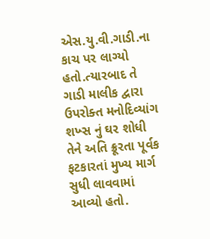એસ.યુ.વી.ગાડી.ના કાચ પર લાગ્યો હતો.ત્યારબાદ તે ગાડી માલીક દ્વારા ઉપરોક્ત મનોદિવ્યાંગ શખ્સ નું ઘર શોધી તેને અતિ ક્રૂરતા પૂર્વક ફટકારતાં મુખ્ય માર્ગ સુધી લાવવામાં આવ્યો હતો.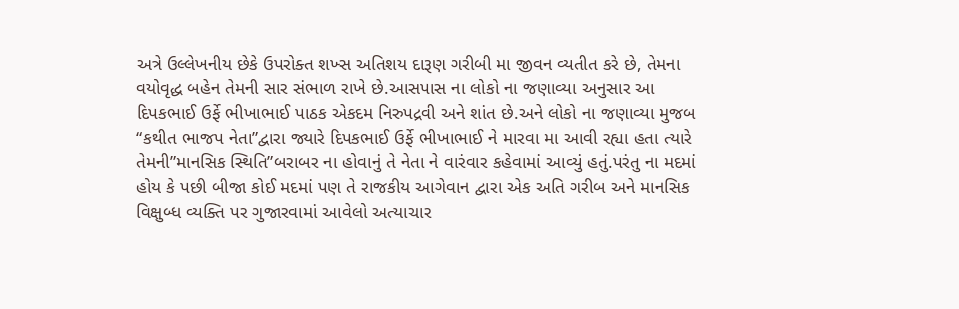અત્રે ઉલ્લેખનીય છેકે ઉપરોક્ત શખ્સ અતિશય દારૂણ ગરીબી મા જીવન વ્યતીત કરે છે, તેમના વયોવૃદ્ધ બહેન તેમની સાર સંભાળ રાખે છે.આસપાસ ના લોકો ના જણાવ્યા અનુસાર આ દિપકભાઈ ઉર્ફે ભીખાભાઈ પાઠક એકદમ નિરુપદ્રવી અને શાંત છે.અને લોકો ના જણાવ્યા મુજબ “કથીત ભાજપ નેતા”દ્વારા જ્યારે દિપકભાઈ ઉર્ફે ભીખાભાઈ ને મારવા મા આવી રહ્યા હતા ત્યારે તેમની”માનસિક સ્થિતિ”બરાબર ના હોવાનું તે નેતા ને વારંવાર કહેવામાં આવ્યું હતું.પરંતુ ના મદમાં હોય કે પછી બીજા કોઈ મદમાં પણ તે રાજકીય આગેવાન દ્વારા એક અતિ ગરીબ અને માનસિક વિક્ષુબ્ધ વ્યક્તિ પર ગુજારવામાં આવેલો અત્યાચાર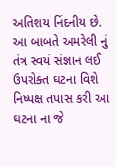અતિશય નિંદનીય છે.
આ બાબતે અમરેલી નું તંત્ર સ્વયં સંજ્ઞાન લઈ ઉપરોક્ત ઘટના વિશે નિષ્પક્ષ તપાસ કરી આ ઘટના ના જે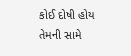કોઈ દોષી હોય તેમની સામે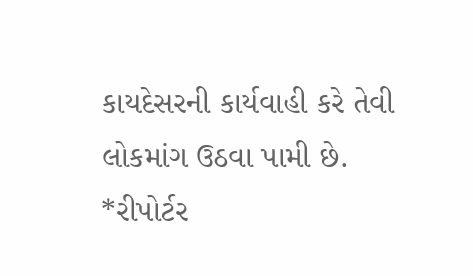કાયદેસરની કાર્યવાહી કરે તેવી લોકમાંગ ઉઠવા પામી છે.
*રીપોર્ટર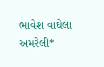ભાવેશ વાઘેલા અમરેલી*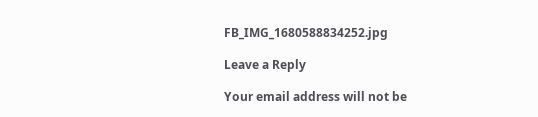FB_IMG_1680588834252.jpg

Leave a Reply

Your email address will not be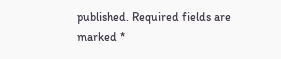published. Required fields are marked *